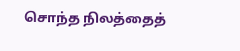சொந்த நிலத்தைத்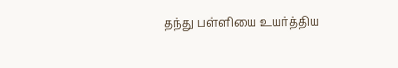தந்து பள்ளியை உயர்த்திய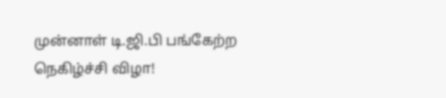முன்னாள் டி.ஜி.பி பங்கேற்ற நெகிழ்ச்சி விழா!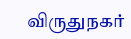விருதுநகர்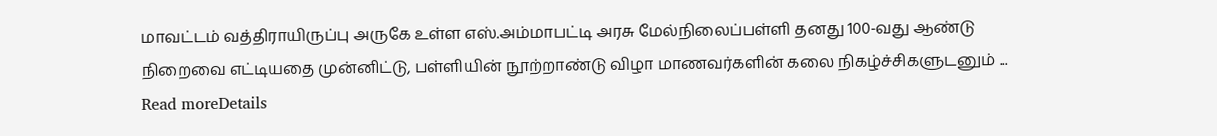மாவட்டம் வத்திராயிருப்பு அருகே உள்ள எஸ்.அம்மாபட்டி அரசு மேல்நிலைப்பள்ளி தனது 100-வது ஆண்டு நிறைவை எட்டியதை முன்னிட்டு, பள்ளியின் நூற்றாண்டு விழா மாணவர்களின் கலை நிகழ்ச்சிகளுடனும் ...
Read moreDetails